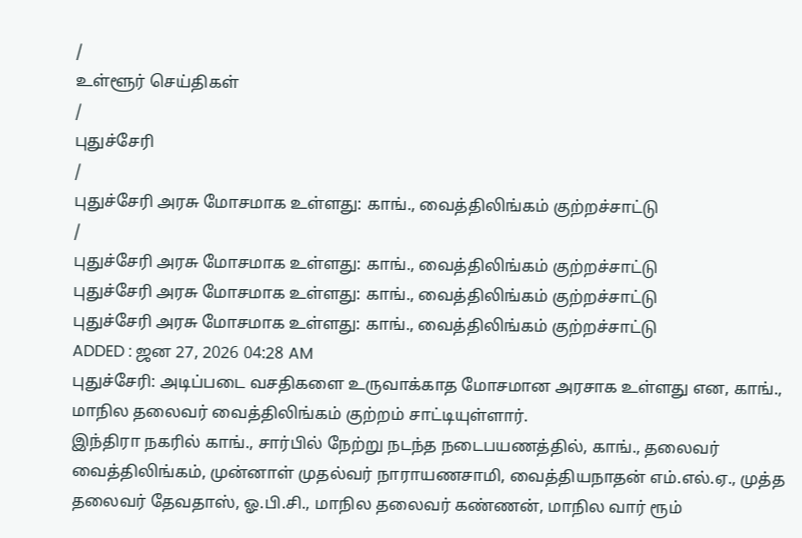/
உள்ளூர் செய்திகள்
/
புதுச்சேரி
/
புதுச்சேரி அரசு மோசமாக உள்ளது: காங்., வைத்திலிங்கம் குற்றச்சாட்டு
/
புதுச்சேரி அரசு மோசமாக உள்ளது: காங்., வைத்திலிங்கம் குற்றச்சாட்டு
புதுச்சேரி அரசு மோசமாக உள்ளது: காங்., வைத்திலிங்கம் குற்றச்சாட்டு
புதுச்சேரி அரசு மோசமாக உள்ளது: காங்., வைத்திலிங்கம் குற்றச்சாட்டு
ADDED : ஜன 27, 2026 04:28 AM
புதுச்சேரி: அடிப்படை வசதிகளை உருவாக்காத மோசமான அரசாக உள்ளது என, காங்., மாநில தலைவர் வைத்திலிங்கம் குற்றம் சாட்டியுள்ளார்.
இந்திரா நகரில் காங்., சார்பில் நேற்று நடந்த நடைபயணத்தில், காங்., தலைவர் வைத்திலிங்கம், முன்னாள் முதல்வர் நாராயணசாமி, வைத்தியநாதன் எம்.எல்.ஏ., முத்த தலைவர் தேவதாஸ், ஓ.பி.சி., மாநில தலைவர் கண்ணன், மாநில வார் ரூம்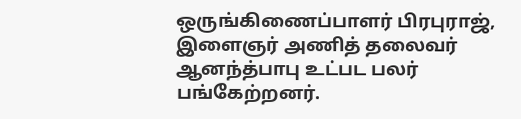ஒருங்கிணைப்பாளர் பிரபுராஜ், இளைஞர் அணித் தலைவர் ஆனந்த்பாபு உட்பட பலர் பங்கேற்றனர்.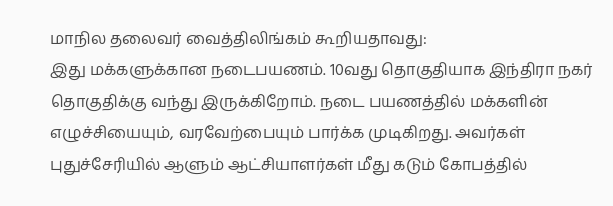மாநில தலைவர் வைத்திலிங்கம் கூறியதாவது:
இது மக்களுக்கான நடைபயணம். 10வது தொகுதியாக இந்திரா நகர் தொகுதிக்கு வந்து இருக்கிறோம். நடை பயணத்தில் மக்களின் எழுச்சியையும், வரவேற்பையும் பார்க்க முடிகிறது. அவர்கள் புதுச்சேரியில் ஆளும் ஆட்சியாளர்கள் மீது கடும் கோபத்தில்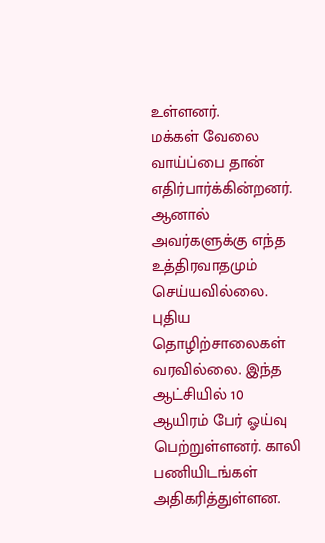உள்ளனர்.
மக்கள் வேலை வாய்ப்பை தான் எதிர்பார்க்கின்றனர். ஆனால் அவர்களுக்கு எந்த உத்திரவாதமும் செய்யவில்லை. புதிய தொழிற்சாலைகள் வரவில்லை. இந்த ஆட்சியில் 10 ஆயிரம் பேர் ஓய்வு பெற்றுள்ளனர். காலி பணியிடங்கள் அதிகரித்துள்ளன.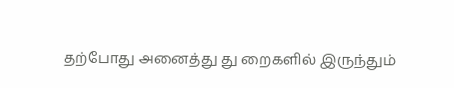தற்போது அனைத்து து றைகளில் இருந்தும்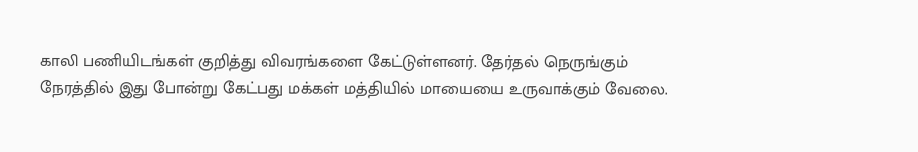காலி பணியிடங்கள் குறித்து விவரங்களை கேட்டுள்ளனர். தேர்தல் நெருங்கும் நேரத்தில் இது போன்று கேட்பது மக்கள் மத்தியில் மாயையை உருவாக்கும் வேலை.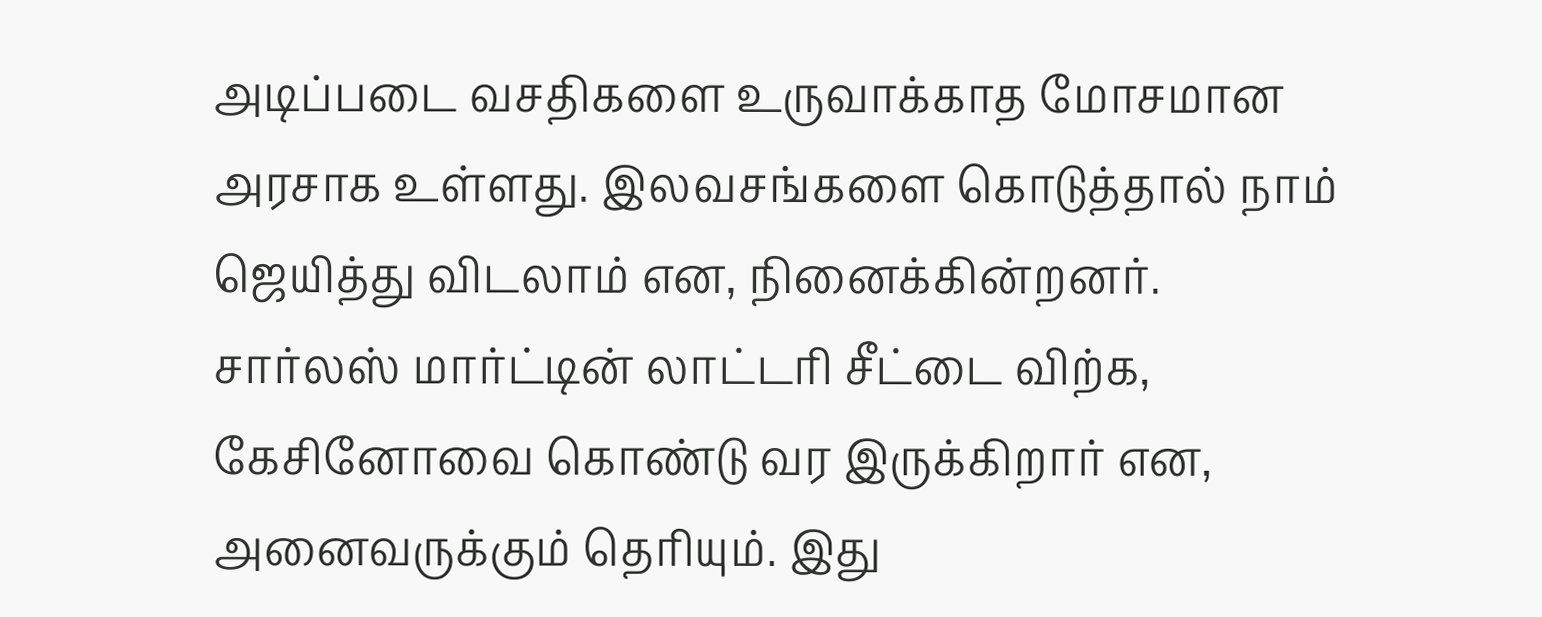அடிப்படை வசதிகளை உருவாக்காத மோசமான அரசாக உள்ளது. இலவசங்களை கொடுத்தால் நாம் ஜெயித்து விடலாம் என, நினைக்கின்றனர்.
சார்லஸ் மார்ட்டின் லாட்டரி சீட்டை விற்க, கேசினோவை கொண்டு வர இருக்கிறார் என, அனைவருக்கும் தெரியும். இது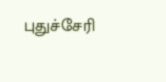புதுச்சேரி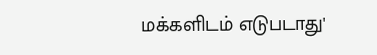மக்களிடம் எடுபடாது'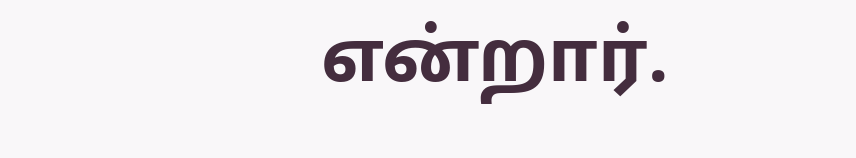என்றார்.